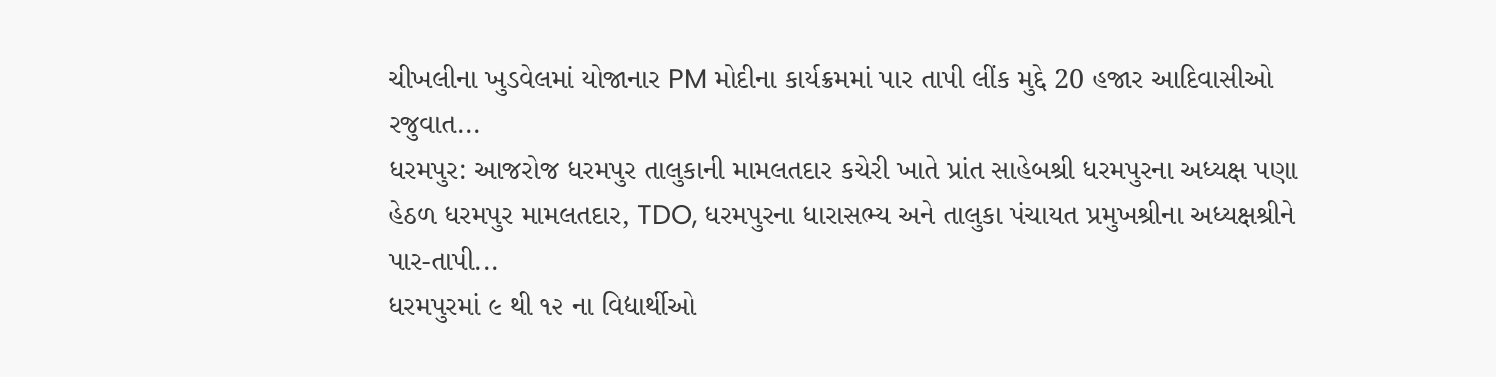ચીખલીના ખુડવેલમાં યોજાનાર PM મોદીના કાર્યક્રમમાં પાર તાપી લીંક મુદ્દે 20 હજાર આદિવાસીઓ રજુવાત...
ધરમપુર: આજરોજ ધરમપુર તાલુકાની મામલતદાર કચેરી ખાતે પ્રાંત સાહેબશ્રી ધરમપુરના અધ્યક્ષ પણા હેઠળ ધરમપુર મામલતદાર, TDO, ધરમપુરના ધારાસભ્ય અને તાલુકા પંચાયત પ્રમુખશ્રીના અધ્યક્ષશ્રીને પાર-તાપી...
ધરમપુરમાં ૯ થી ૧૨ ના વિદ્યાર્થીઓ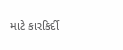માટે કારકિર્દી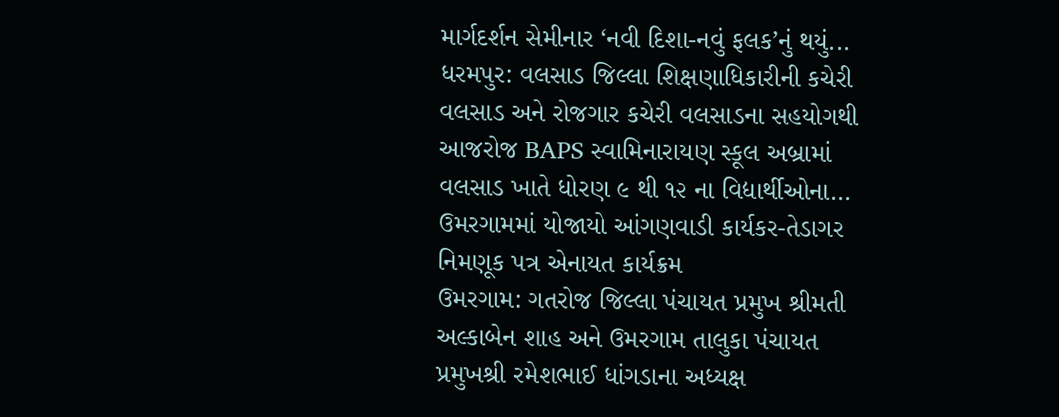માર્ગદર્શન સેમીનાર ‘નવી દિશા-નવું ફલક’નું થયું...
ધરમપુર: વલસાડ જિલ્લા શિક્ષણાધિકારીની કચેરી વલસાડ અને રોજગાર કચેરી વલસાડના સહયોગથી આજરોજ BAPS સ્વામિનારાયણ સ્કૂલ અબ્રામાં વલસાડ ખાતે ધોરણ ૯ થી ૧૨ ના વિદ્યાર્થીઓના...
ઉમરગામમાં યોજાયો આંગણવાડી કાર્યકર-તેડાગર નિમણૂક પત્ર એનાયત કાર્યક્રમ
ઉમરગામ: ગતરોજ જિલ્લા પંચાયત પ્રમુખ શ્રીમતી અલ્કાબેન શાહ અને ઉમરગામ તાલુકા પંચાયત પ્રમુખશ્રી રમેશભાઈ ધાંગડાના અધ્યક્ષ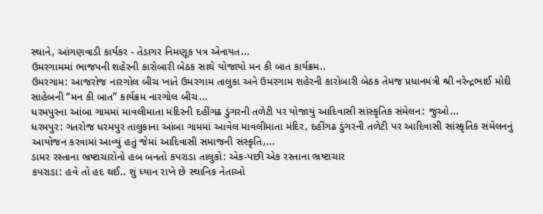સ્થાને, આંગણવાડી કાર્યકર - તેડાગર નિમણૂક પત્ર એનાયત...
ઉમરગામમાં ભાજપની શહેરની કારોબારી બેઠક સાથે યોજાયો મન કી બાત કાર્યક્રમ..
ઉમરગામ: આજરોજ નારગોલ બીચ ખાતે ઉમરગામ તાલુકા અને ઉમરગામ શહેરની કારોબારી બેઠક તેમજ પ્રધાનમંત્રી શ્રી નરેન્દ્રભાઈ મોદી સાહેબની “મન કી બાત” કાર્યક્રમ નારગોલ બીચ...
ધરમપુરના આંબા ગામમાં માવલીમાતા મંદિરની દહીંગઢ ડુંગરની તળેટી પર યોજાયું આદિવાસી સાંસ્કૃતિક સંમેલન: જુઓ...
ધરમપુર: ગતરોજ ધરમપુર તાલુકાના આંબા ગામમાં આવેલ માવલીમાતા મંદિર, દહીંગઢ ડુંગરની તળેટી પર આદિવાસી સાંસ્કૃતિક સંમેલનનું આયોજન કરવામાં આવ્યું હતું જેમાં આદિવાસી સમાજની સંસ્કૃતિ,...
ડામર રસ્તાના ભ્રષ્ટાચારોનો હબ બનતો કપરાડા તાલુકો: એક-પછી એક રસ્તાના ભ્રષ્ટાચાર
કપરાડા: હવે તો હદ થઈ.. શું ધ્યાન રાખે છે સ્થાનિક નેતાઓ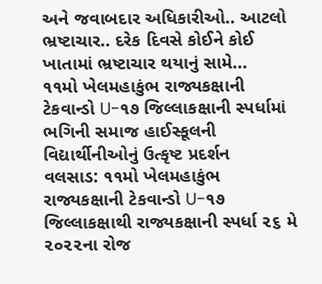અને જવાબદાર અધિકારીઓ.. આટલો ભ્રષ્ટાચાર.. દરેક દિવસે કોઈને કોઈ ખાતામાં ભ્રષ્ટાચાર થયાનું સામે...
૧૧મો ખેલમહાકુંભ રાજ્યકક્ષાની ટેકવાન્ડો U-૧૭ જિલ્લાકક્ષાની સ્પર્ધામાં ભગિની સમાજ હાઈસ્કૂલની વિદ્યાર્થીનીઓનું ઉત્કૃષ્ટ પ્રદર્શન
વલસાડ: ૧૧મો ખેલમહાકુંભ રાજ્યકક્ષાની ટેકવાન્ડો U-૧૭ જિલ્લાકક્ષાથી રાજ્યકક્ષાની સ્પર્ધા ૨૬ મે ૨૦૨૨ના રોજ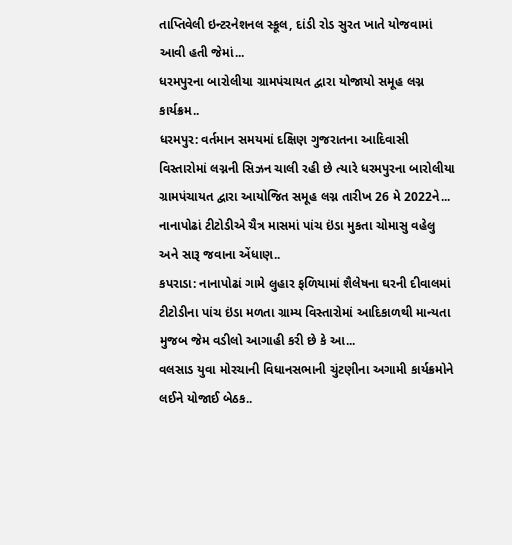તાપ્તિવેલી ઇન્ટરનેશનલ સ્કૂલ, દાંડી રોડ સુરત ખાતે યોજવામાં આવી હતી જેમાં...
ધરમપુરના બારોલીયા ગ્રામપંચાયત દ્વારા યોજાયો સમૂહ લગ્ન કાર્યક્રમ..
ધરમપુર: વર્તમાન સમયમાં દક્ષિણ ગુજરાતના આદિવાસી વિસ્તારોમાં લગ્નની સિઝન ચાલી રહી છે ત્યારે ધરમપુરના બારોલીયા ગ્રામપંચાયત દ્વારા આયોજિત સમૂહ લગ્ન તારીખ 26 મે 2022ને...
નાનાપોઢાં ટીટોડીએ ચૈત્ર માસમાં પાંચ ઇંડા મુકતા ચોમાસુ વહેલુ અને સારૂ જવાના એંધાણ..
કપરાડા: નાનાપોઢાં ગામે લુહાર ફળિયામાં શૈલેષના ઘરની દીવાલમાં ટીટોડીના પાંચ ઇંડા મળતા ગ્રામ્ય વિસ્તારોમાં આદિકાળથી માન્યતા મુજબ જેમ વડીલો આગાહી કરી છે કે આ...
વલસાડ યુવા મોરચાની વિધાનસભાની ચુંટણીના અગામી કાર્યક્રમોને લઈને યોજાઈ બેઠક..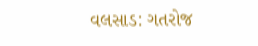વલસાડ: ગતરોજ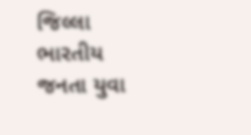જિલ્લા ભારતીય જનતા યુવા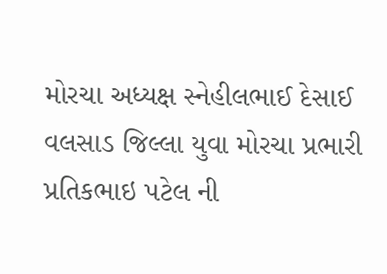મોરચા અધ્યક્ષ સ્નેહીલભાઈ દેસાઈ વલસાડ જિલ્લા યુવા મોરચા પ્રભારી પ્રતિકભાઇ પટેલ ની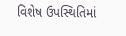વિશેષ ઉપસ્થિતિમાં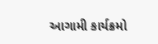આગામી કાર્યક્રમો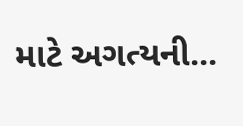માટે અગત્યની...